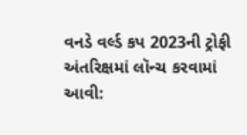વનડે વર્લ્ડ કપ 2023ની ટ્રોફી અંતરિક્ષમાં લૉન્ચ કરવામાં આવી: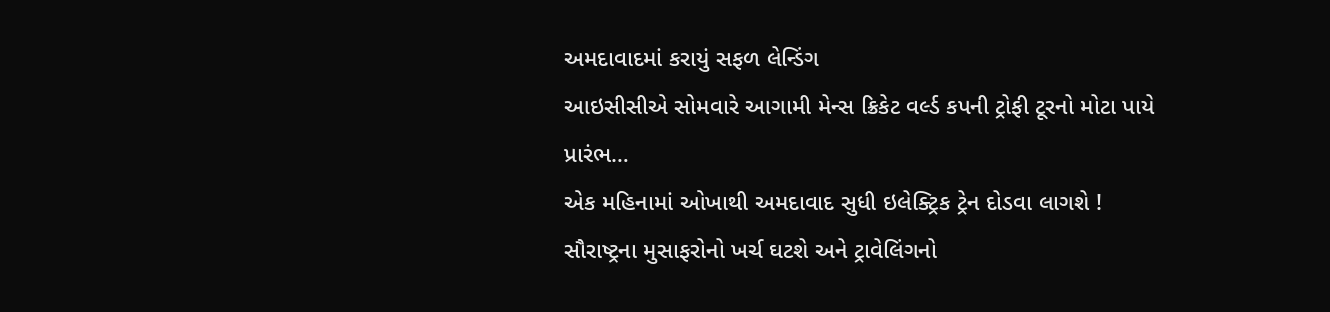અમદાવાદમાં કરાયું સફળ લેન્ડિંગ
આઇસીસીએ સોમવારે આગામી મેન્સ ક્રિકેટ વર્લ્ડ કપની ટ્રોફી ટૂરનો મોટા પાયે પ્રારંભ…
એક મહિનામાં ઓખાથી અમદાવાદ સુધી ઇલેક્ટ્રિક ટ્રેન દોડવા લાગશે !
સૌરાષ્ટ્રના મુસાફરોનો ખર્ચ ઘટશે અને ટ્રાવેલિંગનો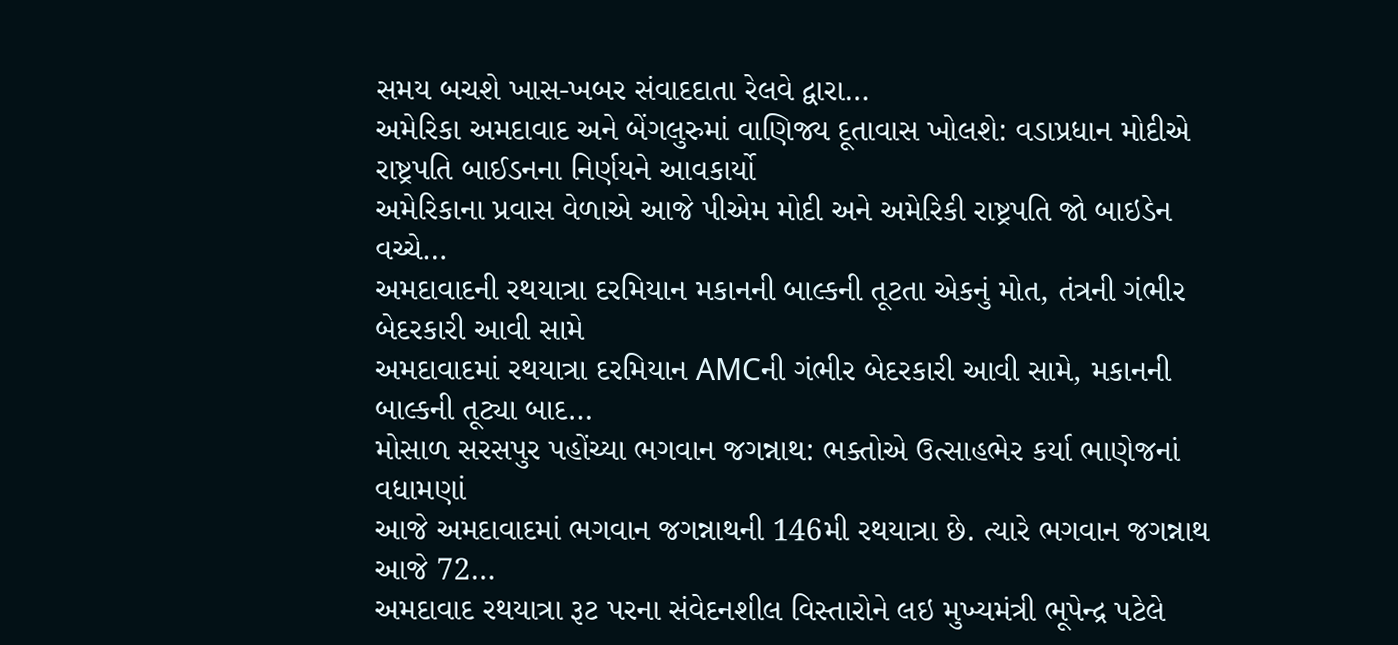સમય બચશે ખાસ-ખબર સંવાદદાતા રેલવે દ્વારા…
અમેરિકા અમદાવાદ અને બેંગલુરુમાં વાણિજ્ય દૂતાવાસ ખોલશે: વડાપ્રધાન મોદીએ રાષ્ટ્રપતિ બાઈડનના નિર્ણયને આવકાર્યો
અમેરિકાના પ્રવાસ વેળાએ આજે પીએમ મોદી અને અમેરિકી રાષ્ટ્રપતિ જો બાઇડેન વચ્ચે…
અમદાવાદની રથયાત્રા દરમિયાન મકાનની બાલ્કની તૂટતા એકનું મોત, તંત્રની ગંભીર બેદરકારી આવી સામે
અમદાવાદમાં રથયાત્રા દરમિયાન AMCની ગંભીર બેદરકારી આવી સામે, મકાનની બાલ્કની તૂટ્યા બાદ…
મોસાળ સરસપુર પહોંચ્યા ભગવાન જગન્નાથ: ભક્તોએ ઉત્સાહભેર કર્યા ભાણેજનાં વધામણાં
આજે અમદાવાદમાં ભગવાન જગન્નાથની 146મી રથયાત્રા છે. ત્યારે ભગવાન જગન્નાથ આજે 72…
અમદાવાદ રથયાત્રા રૂટ પરના સંવેદનશીલ વિસ્તારોને લઇ મુખ્યમંત્રી ભૂપેન્દ્ર પટેલે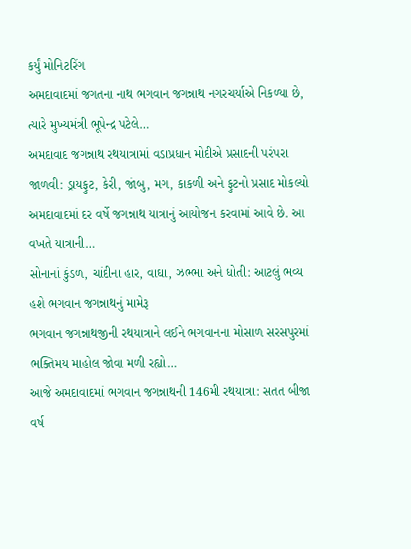કર્યું મોનિટરિંગ
અમદાવાદમાં જગતના નાથ ભગવાન જગન્નાથ નગરચર્યાએ નિકળ્યા છે, ત્યારે મુખ્યમંત્રી ભૂપેન્દ્ર પટેલે…
અમદાવાદ જગન્નાથ રથયાત્રામાં વડાપ્રધાન મોદીએ પ્રસાદની પરંપરા જાળવી: ડ્રાયફુટ, કેરી, જાંબુ, મગ, કાકળી અને ફુટનો પ્રસાદ મોકલ્યો
અમદાવાદમાં દર વર્ષે જગન્નાથ યાત્રાનું આયોજન કરવામાં આવે છે. આ વખતે યાત્રાની…
સોનાનાં કુંડળ, ચાંદીના હાર, વાઘા, ઝભ્ભા અને ધોતી: આટલું ભવ્ય હશે ભગવાન જગન્નાથનું મામેરૂ
ભગવાન જગન્નાથજીની રથયાત્રાને લઈને ભગવાનના મોસાળ સરસપુરમાં ભક્તિમય માહોલ જોવા મળી રહ્યો…
આજે અમદાવાદમાં ભગવાન જગન્નાથની 146મી રથયાત્રા: સતત બીજા વર્ષ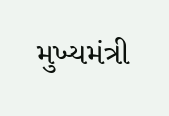મુખ્યમંત્રી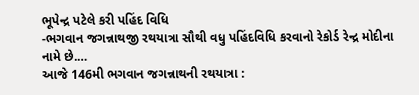ભૂપેન્દ્ર પટેલે કરી પહિંદ વિધિ
-ભગવાન જગન્નાથજી રથયાત્રા સૌથી વધુ પહિંદવિધિ કરવાનો રેકોર્ડ રેન્દ્ર મોદીના નામે છે.…
આજે 146મી ભગવાન જગન્નાથની રથયાત્રા :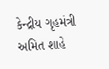કેન્દ્રીય ગૃહમંત્રી અમિત શાહે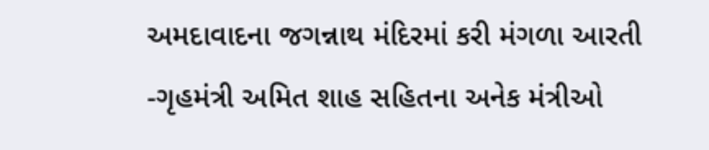અમદાવાદના જગન્નાથ મંદિરમાં કરી મંગળા આરતી
-ગૃહમંત્રી અમિત શાહ સહિતના અનેક મંત્રીઓ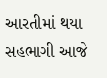આરતીમાં થયા સહભાગી આજે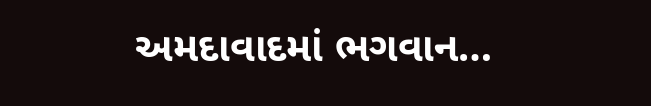અમદાવાદમાં ભગવાન…